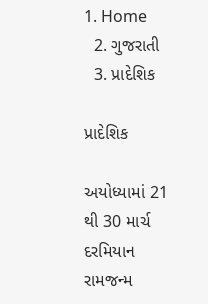1. Home
  2. ગુજરાતી
  3. પ્રાદેશિક

પ્રાદેશિક

અયોધ્યામાં 21 થી 30 માર્ચ દરમિયાન રામજન્મ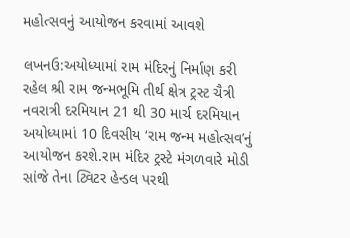મહોત્સવનું આયોજન કરવામાં આવશે

લખનઉ:અયોધ્યામાં રામ મંદિરનું નિર્માણ કરી રહેલ શ્રી રામ જન્મભૂમિ તીર્થ ક્ષેત્ર ટ્રસ્ટ ચૈત્રી નવરાત્રી દરમિયાન 21 થી 30 માર્ચ દરમિયાન અયોધ્યામાં 10 દિવસીય ‘રામ જન્મ મહોત્સવ’નું આયોજન કરશે.રામ મંદિર ટ્રસ્ટે મંગળવારે મોડી સાંજે તેના ટ્વિટર હેન્ડલ પરથી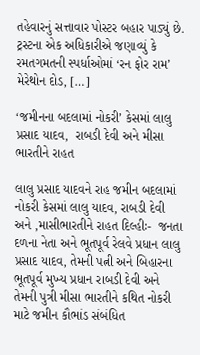તહેવારનું સત્તાવાર પોસ્ટર બહાર પાડ્યું છે. ટ્રસ્ટના એક અધિકારીએ જણાવ્યું કે રમતગમતની સ્પર્ધાઓમાં ‘રન ફોર રામ’ મેરેથોન દોડ, […]

‘જમીનના બદલામાં નોકરી’ કેસમાં લાલુ પ્રસાદ યાદવ,  રાબડી દેવી અને મીસા ભારતીને રાહત

લાલુ પ્રસાદ યાદવને રાહ જમીન બદલામાં નોકરી કેસમાં લાલુ યાદવ, રાબડી દેવી અને ,માસીભારતીને રાહત દિલ્હીઃ-  જનતા દળના નેતા અને ભૂતપૂર્વ રેલવે પ્રધાન લાલુ પ્રસાદ યાદવ, તેમની પત્ની અને બિહારના ભૂતપૂર્વ મુખ્ય પ્રધાન રાબડી દેવી અને તેમની પુત્રી મીસા ભારતીને કથિત નોકરી માટે જમીન કૌભાંડ સંબંધિત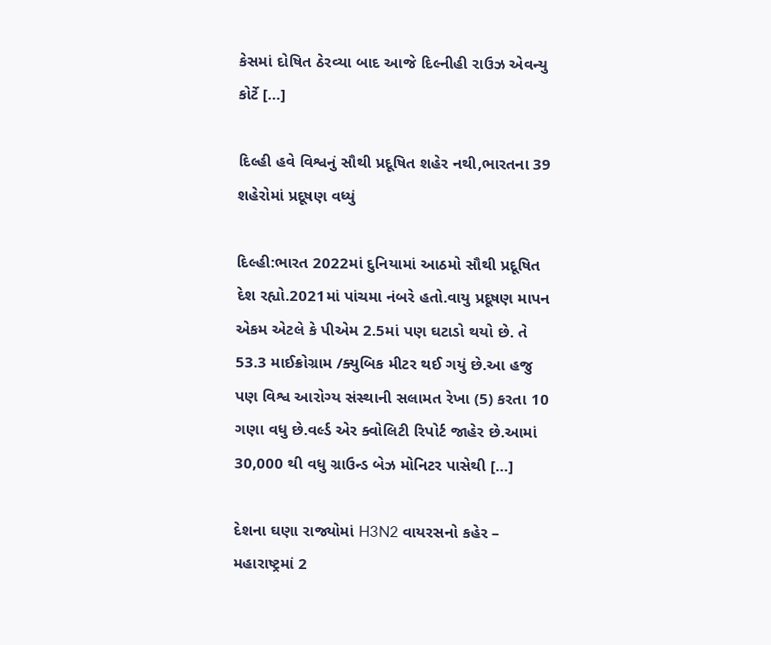કેસમાં દોષિત ઠેરવ્યા બાદ આજે દિલ્નીહી રાઉઝ એવન્યુ કોર્ટે […]

દિલ્હી હવે વિશ્વનું સૌથી પ્રદૂષિત શહેર નથી,ભારતના 39 શહેરોમાં પ્રદૂષણ વધ્યું

દિલ્હી:ભારત 2022માં દુનિયામાં આઠમો સૌથી પ્રદૂષિત દેશ રહ્યો.2021માં પાંચમા નંબરે હતો.વાયુ પ્રદૂષણ માપન એકમ એટલે કે પીએમ 2.5માં પણ ઘટાડો થયો છે. તે 53.3 માઈક્રોગ્રામ /ક્યુબિક મીટર થઈ ગયું છે.આ હજુ પણ વિશ્વ આરોગ્ય સંસ્થાની સલામત રેખા (5) કરતા 10 ગણા વધુ છે.વર્લ્ડ એર ક્વોલિટી રિપોર્ટ જાહેર છે.આમાં 30,000 થી વધુ ગ્રાઉન્ડ બેઝ મોનિટર પાસેથી […]

દેશના ઘણા રાજ્યોમાં H3N2 વાયરસનો કહેર – મહારાષ્ટ્રમાં 2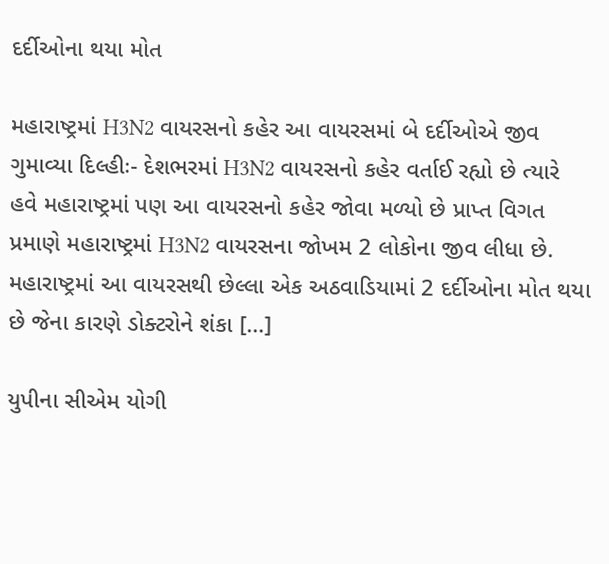દર્દીઓના થયા મોત

મહારાષ્ટ્રમાં H3N2 વાયરસનો કહેર આ વાયરસમાં બે દર્દીઓએ જીવ ગુમાવ્યા દિલ્હીઃ- દેશભરમાં H3N2 વાયરસનો કહેર વર્તાઈ રહ્યો છે ત્યારે હવે મહારાષ્ટ્રમાં પણ આ વાયરસનો કહેર જોવા મળ્યો છે પ્રાપ્ત વિગત પ્રમાણે મહારાષ્ટ્રમાં H3N2 વાયરસના જોખમ 2 લોકોના જીવ લીધા છે. મહારાષ્ટ્રમાં આ વાયરસથી છેલ્લા એક અઠવાડિયામાં 2 દર્દીઓના મોત થયા છે જેના કારણે ડોક્ટરોને શંકા […]

યુપીના સીએમ યોગી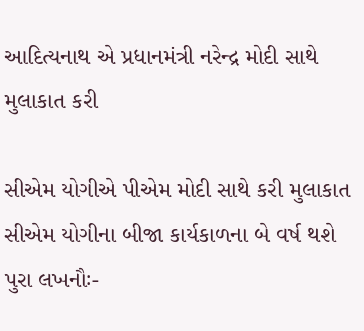આદિત્યનાથ એ પ્રધાનમંત્રી નરેન્દ્ર મોદી સાથે મુલાકાત કરી

સીએમ યોગીએ પીએમ મોદી સાથે કરી મુલાકાત સીએમ યોગીના બીજા કાર્યકાળના બે વર્ષ થશે પુરા લખનૌઃ-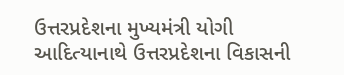ઉત્તરપ્રદેશના મુખ્યમંત્રી યોગી આદિત્યાનાથે ઉત્તરપ્રદેશના વિકાસની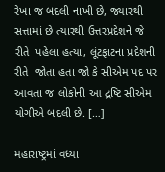રેખા જ બદલી નાખી છે, જ્યારથી સત્તામાં છે ત્યારથી ઉત્તરપ્રદેશને જે રીતે  પહેલા હત્યા, લૂંટફાટના પ્રદેશની રીતે  જોતા હતા જો કે સીએમ પદ પર આવતા જ લોકોની આ દ્રષ્ટિ સીએમ યોગીએ બદલી છે. […]

મહારાષ્ટ્રમાં વધ્યા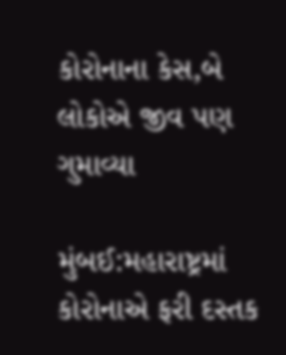કોરોનાના કેસ,બે લોકોએ જીવ પણ ગુમાવ્યા

મુંબઈ:મહારાષ્ટ્રમાં કોરોનાએ ફરી દસ્તક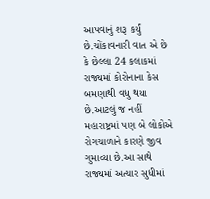આપવાનું શરૂ કર્યું છે.ચોંકાવનારી વાત એ છે કે છેલ્લા 24 કલાકમાં રાજ્યમાં કોરોનાના કેસ બમણાથી વધુ થયા છે.આટલું જ નહીં મહારાષ્ટ્રમાં પણ બે લોકોએ રોગચાળાને કારણે જીવ ગુમાવ્યા છે.આ સાથે રાજ્યમાં અત્યાર સુધીમાં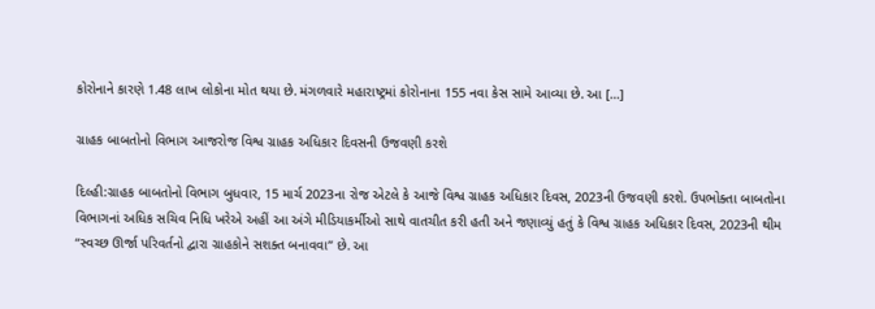કોરોનાને કારણે 1.48 લાખ લોકોના મોત થયા છે. મંગળવારે મહારાષ્ટ્રમાં કોરોનાના 155 નવા કેસ સામે આવ્યા છે. આ […]

ગ્રાહક બાબતોનો વિભાગ આજરોજ વિશ્વ ગ્રાહક અધિકાર દિવસની ઉજવણી કરશે

દિલ્હી:ગ્રાહક બાબતોનો વિભાગ બુધવાર, 15 માર્ચ 2023ના રોજ એટલે કે આજે વિશ્વ ગ્રાહક અધિકાર દિવસ, 2023ની ઉજવણી કરશે. ઉપભોક્તા બાબતોના વિભાગનાં અધિક સચિવ નિધિ ખરેએ અહીં આ અંગે મીડિયાકર્મીઓ સાથે વાતચીત કરી હતી અને જણાવ્યું હતું કે વિશ્વ ગ્રાહક અધિકાર દિવસ, 2023ની થીમ “સ્વચ્છ ઊર્જા પરિવર્તનો દ્વારા ગ્રાહકોને સશક્ત બનાવવા” છે. આ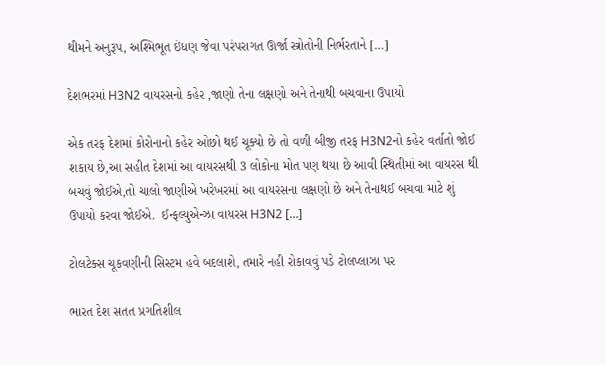થીમને અનુરૂપ, અશ્મિભૂત ઇંધણ જેવા પરંપરાગત ઊર્જા સ્ત્રોતોની નિર્ભરતાને […]

દેશભરમાં H3N2 વાયરસનો કહેર ,જાણો તેના લક્ષણો અને તેનાથી બચવાના ઉપાયો

એક તરફ દેશમાં કોરોનાનો કહેર ઓછો થઈ ચૂક્યો છે તો વળી બીજી તરફ H3N2નો કહેર વર્તાતો જોઈ શકાય છે,આ સહીત દેશમાં આ વાયરસથી 3 લોકોના મોત પણ થયા છે આવી સ્થિતીમાં આ વાયરસ થી બચવું જોઈએ,તો ચાલો જાણીએ ખરેખરમાં આ વાયરસના લક્ષણો છે અને તેનાથઈ બચવા માટે શું ઉપાયો કરવા જોઈએ.  ઈન્ફલ્યુએન્ઝા વાયરસ H3N2 […]

ટોલટેક્સ ચૂકવણીની સિસ્ટમ હવે બદલાશે, તમારે નહી રોકાવવું પડે ટોલપ્લાઝા પર

ભારત દેશ સતત પ્રગતિશીલ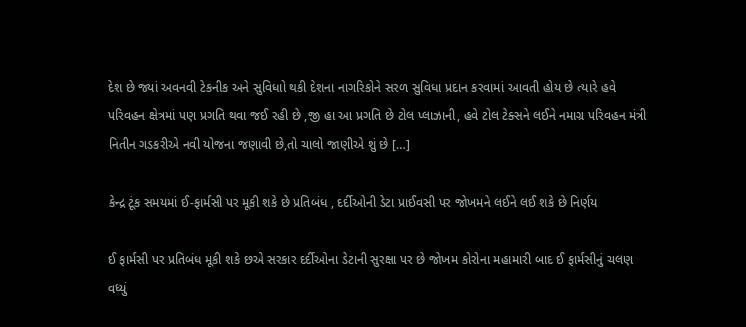દેશ છે જ્યાં અવનવી ટેકનીક અને સુવિધાો થકી દેશના નાગરિકોને સરળ સુવિધા પ્રદાન કરવામાં આવતી હોય છે ત્યારે હવે પરિવહન ક્ષેત્રમાં પણ પ્રગતિ થવા જઈ રહી છે ,જી હા આ પ્રગતિ છે ટોલ પ્લાઝાની, હવે ટોલ ટેક્સને લઈને નમાગ્ર પરિવહન મંત્રી નિતીન ગડકરીએ નવી યોજના જણાવી છે,તો ચાલો જાણીએ શું છે […]

કેન્દ્ર ટૂંક સમયમાં ઈ-ફાર્મસી પર મૂકી શકે છે પ્રતિબંધ , દર્દીઓની ડેટા પ્રાઈવસી પર જોખમને લઈને લઈ શકે છે નિર્ણય

ઈ ફાર્મસી પર પ્રતિબંધ મૂકી શકે છએ સરકાર દર્દીઓના ડેટાની સુરક્ષા પર છે જોખમ કોરોના મહામારી બાદ ઈ ફાર્મસીનું ચલણ વધ્યું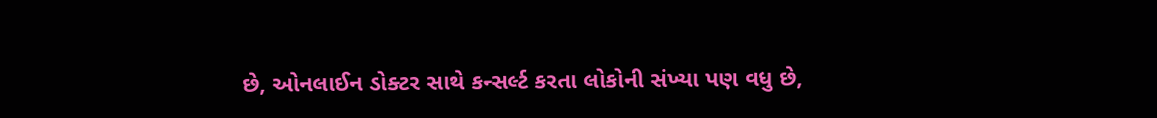છે, ઓનલાઈન ડોક્ટર સાથે કન્સર્લ્ટ કરતા લોકોની સંખ્યા પણ વધુ છે,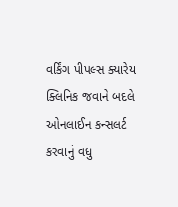વર્કિંગ પીપલ્સ ક્યારેય ક્લિનિક જવાને બદલે ઓનલાઈન કન્સલર્ટ કરવાનું વધુ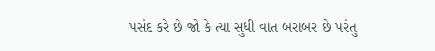પસંદ કરે છે જો કે ત્યા સુધી વાત બરાબર છે પરંતુ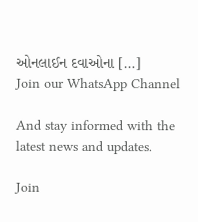ઓનલાઈન દવાઓના […]
Join our WhatsApp Channel

And stay informed with the latest news and updates.

Join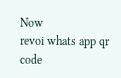Now
revoi whats app qr code